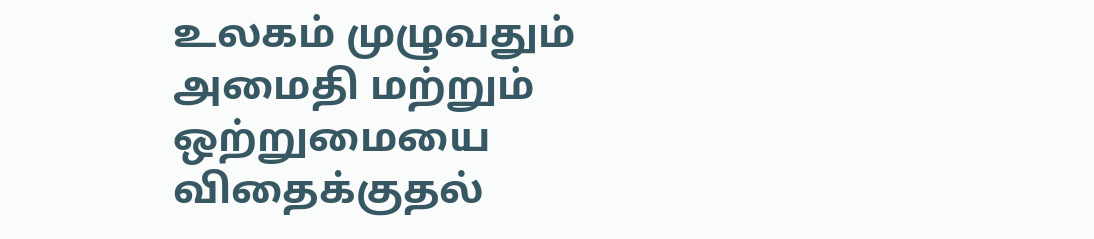உலகம் முழுவதும் அமைதி மற்றும் ஒற்றுமையை விதைக்குதல்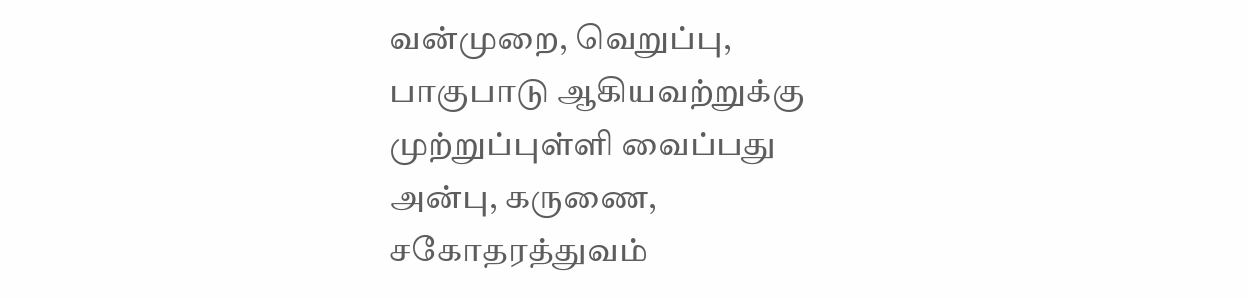வன்முறை, வெறுப்பு, பாகுபாடு ஆகியவற்றுக்கு முற்றுப்புள்ளி வைப்பது
அன்பு, கருணை, சகோதரத்துவம்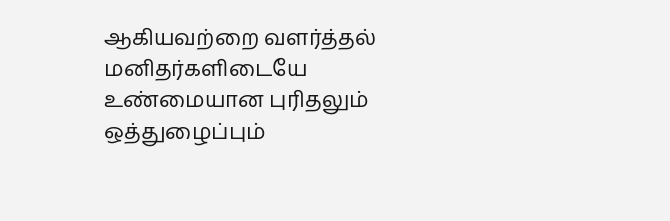ஆகியவற்றை வளர்த்தல்
மனிதர்களிடையே உண்மையான புரிதலும் ஒத்துழைப்பும்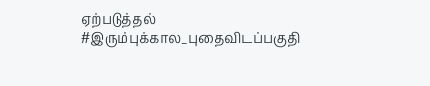ஏற்படுத்தல்
#இரும்புக்கால_புதைவிடப்பகுதி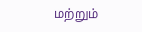மற்றும்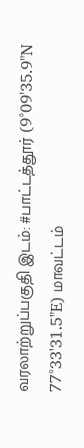வரலாற்றுப்பகுதி இடம்: #பாட்டத்தூர் (9°09'35.9"N 77°33'31.5"E) மாவட்டம்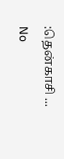:தென்காசி ...
No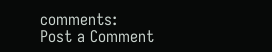comments:
Post a Comment